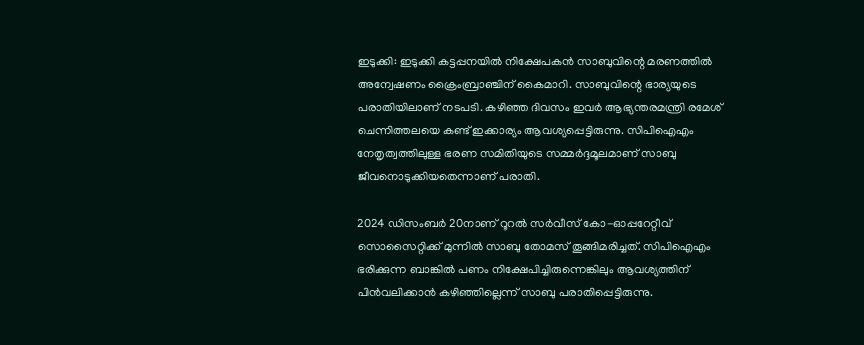ഇടുക്കി: ഇടുക്കി കട്ടപ്പനയില്‍ നിക്ഷേപകന്‍ സാബുവിന്റെ മരണത്തില്‍ അന്വേഷണം ക്രൈംബ്രാഞ്ചിന് കൈമാറി. സാബുവിന്റെ ഭാര്യയുടെ പരാതിയിലാണ് നടപടി. കഴിഞ്ഞ ദിവസം ഇവര്‍ ആഭ്യന്തരമന്ത്രി രമേശ് ചെന്നിത്തലയെ കണ്ട് ഇക്കാര്യം ആവശ്യപ്പെട്ടിരുന്നു. സിപിഐഎം നേതൃത്വത്തിലുള്ള ഭരണ സമിതിയുടെ സമ്മര്‍ദ്ദമൂലമാണ് സാബു ജീവനൊടുക്കിയതെന്നാണ് പരാതി.

2024 ഡിസംബര്‍ 20നാണ് റൂറല്‍ സര്‍വീസ് കോ-ഓപ്പറേറ്റീവ് സൊസൈറ്റിക്ക് മുന്നില്‍ സാബു തോമസ് തൂങ്ങിമരിച്ചത്. സിപിഐഎം ഭരിക്കുന്ന ബാങ്കില്‍ പണം നിക്ഷേപിച്ചിരുന്നെങ്കിലും ആവശ്യത്തിന് പിന്‍വലിക്കാന്‍ കഴിഞ്ഞില്ലെന്ന് സാബു പരാതിപ്പെട്ടിരുന്നു.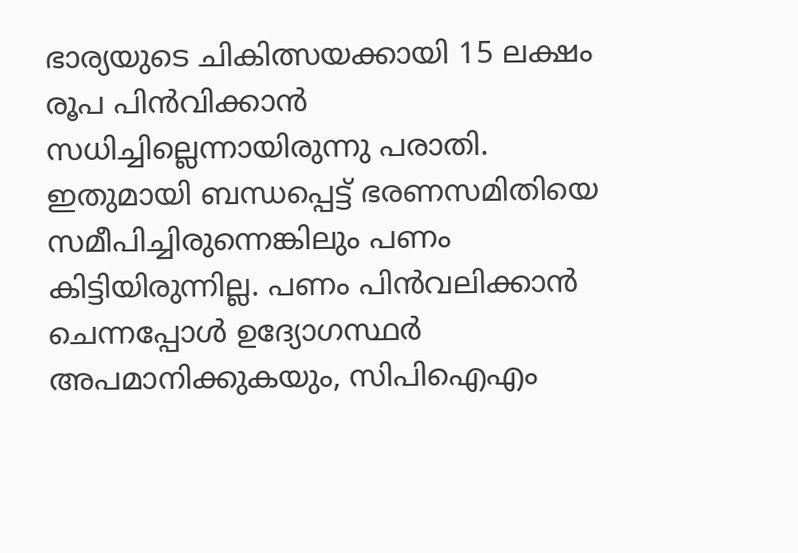ഭാര്യയുടെ ചികിത്സയക്കായി 15 ലക്ഷം രൂപ പിന്‍വിക്കാന്‍ സധിച്ചില്ലെന്നായിരുന്നു പരാതി. ഇതുമായി ബന്ധപ്പെട്ട് ഭരണസമിതിയെ സമീപിച്ചിരുന്നെങ്കിലും പണം കിട്ടിയിരുന്നില്ല. പണം പിന്‍വലിക്കാന്‍ ചെന്നപ്പോള്‍ ഉദ്യോഗസ്ഥര്‍ അപമാനിക്കുകയും, സിപിഐഎം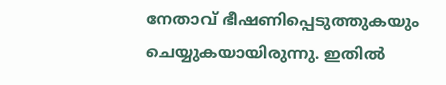നേതാവ് ഭീഷണിപ്പെടുത്തുകയും ചെയ്യുകയായിരുന്നു. ഇതില്‍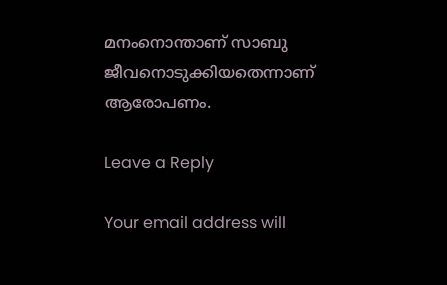മനംനൊന്താണ് സാബു ജീവനൊടുക്കിയതെന്നാണ് ആരോപണം.

Leave a Reply

Your email address will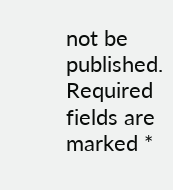not be published. Required fields are marked *